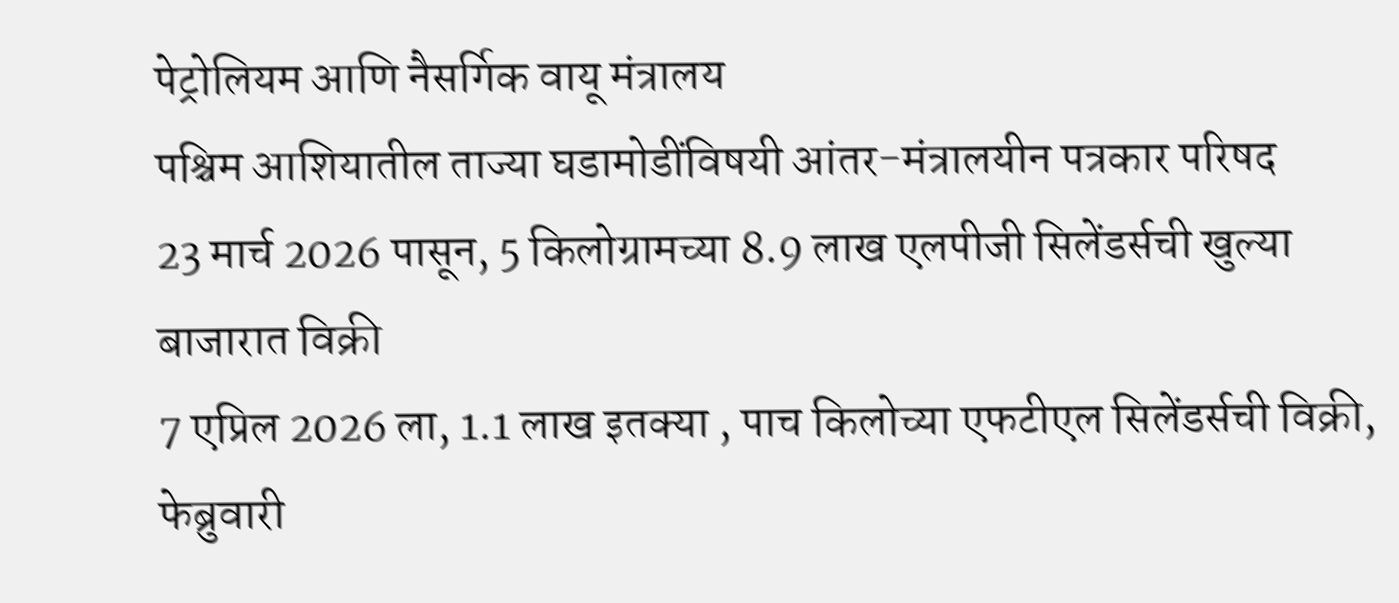पेट्रोलियम आणि नैसर्गिक वायू मंत्रालय
पश्चिम आशियातील ताज्या घडामोडींविषयी आंतर-मंत्रालयीन पत्रकार परिषद
23 मार्च 2026 पासून, 5 किलोग्रामच्या 8.9 लाख एलपीजी सिलेंडर्सची खुल्या बाजारात विक्री
7 एप्रिल 2026 ला, 1.1 लाख इतक्या , पाच किलोच्या एफटीएल सिलेंडर्सची विक्री, फेब्रुवारी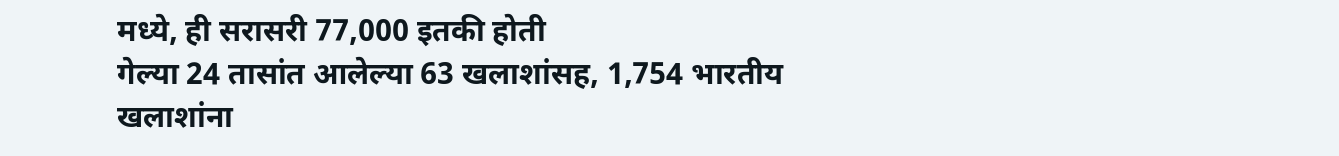मध्ये, ही सरासरी 77,000 इतकी होती
गेल्या 24 तासांत आलेल्या 63 खलाशांसह, 1,754 भारतीय खलाशांना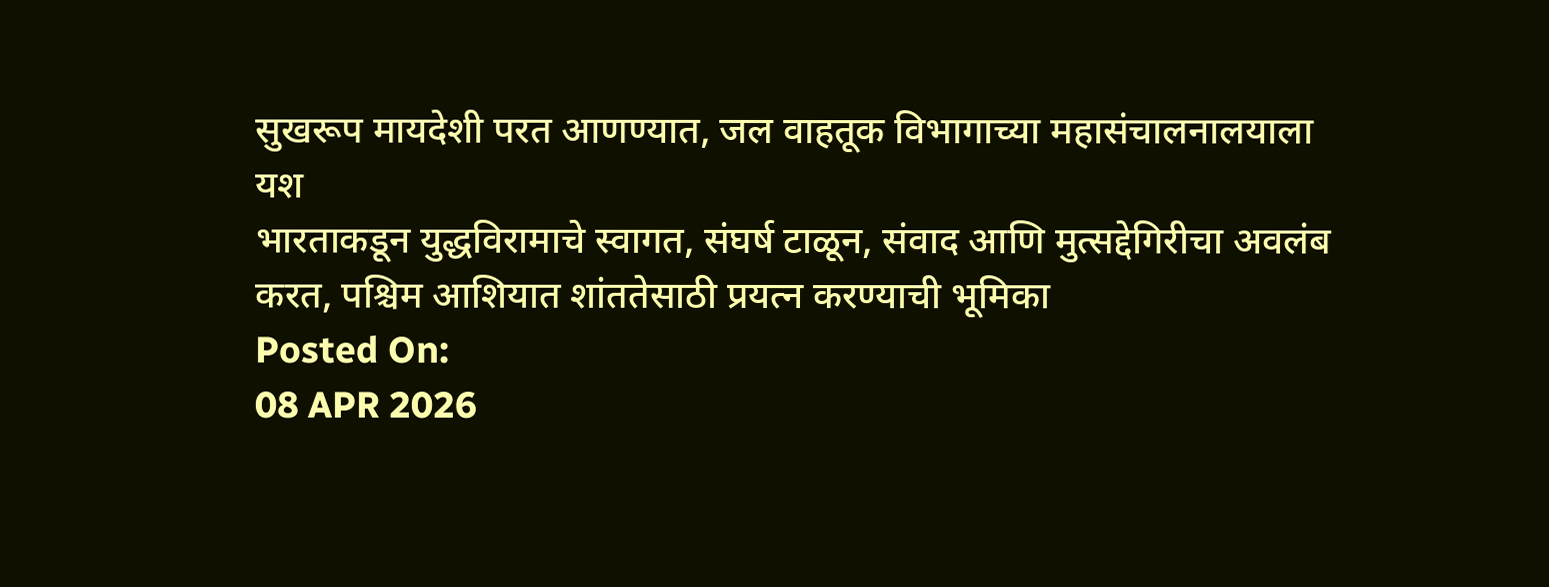सुखरूप मायदेशी परत आणण्यात, जल वाहतूक विभागाच्या महासंचालनालयाला यश
भारताकडून युद्धविरामाचे स्वागत, संघर्ष टाळून, संवाद आणि मुत्सद्देगिरीचा अवलंब करत, पश्चिम आशियात शांततेसाठी प्रयत्न करण्याची भूमिका
Posted On:
08 APR 2026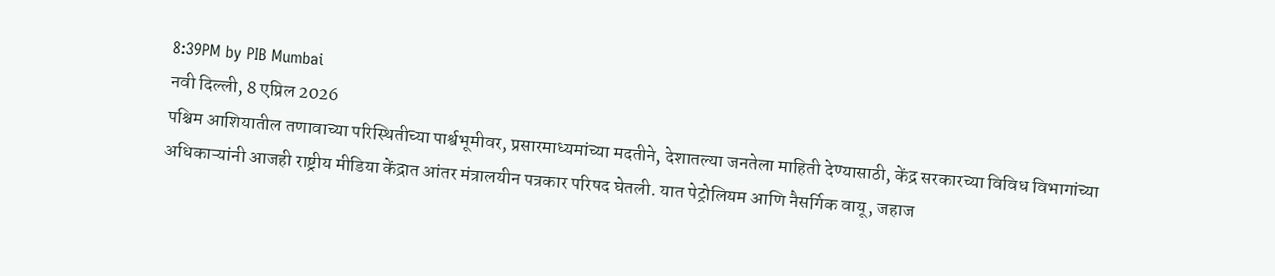8:39PM by PIB Mumbai
नवी दिल्ली, 8 एप्रिल 2026
पश्चिम आशियातील तणावाच्या परिस्थितीच्या पार्श्वभूमीवर, प्रसारमाध्यमांच्या मदतीने, देशातल्या जनतेला माहिती देण्यासाठी, केंद्र सरकारच्या विविध विभागांच्या अधिकाऱ्यांनी आजही राष्ट्रीय मीडिया केंद्रात आंतर मंत्रालयीन पत्रकार परिषद घेतली. यात पेट्रोलियम आणि नैसर्गिक वायू, जहाज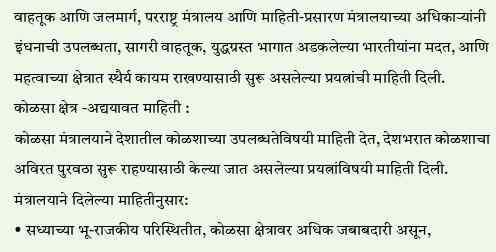वाहतूक आणि जलमार्ग, परराष्ट्र मंत्रालय आणि माहिती-प्रसारण मंत्रालयाच्या अधिकाऱ्यांनी इंधनाची उपलब्धता, सागरी वाहतूक, युद्धग्रस्त भागात अडकलेल्या भारतीयांना मदत, आणि महत्वाच्या क्षेत्रात स्थैर्य कायम राखण्यासाठी सुरू असलेल्या प्रयत्नांची माहिती दिली.
कोळसा क्षेत्र -अद्ययावत माहिती :
कोळसा मंत्रालयाने देशातील कोळशाच्या उपलब्धतेविषयी माहिती देत, देशभरात कोळशाचा अविरत पुरवठा सुरू राहण्यासाठी केल्या जात असलेल्या प्रयत्नांविषयी माहिती दिली. मंत्रालयाने दिलेल्या माहितीनुसार:
• सध्याच्या भू-राजकीय परिस्थितीत, कोळसा क्षेत्रावर अधिक जबाबदारी असून,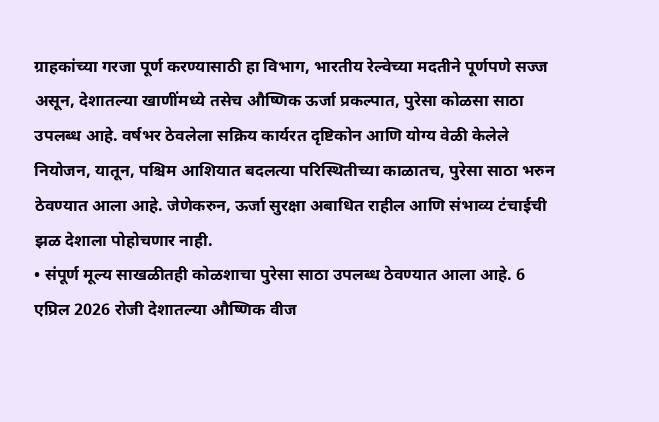ग्राहकांच्या गरजा पूर्ण करण्यासाठी हा विभाग, भारतीय रेल्वेच्या मदतीने पूर्णपणे सज्ज असून, देशातल्या खाणींमध्ये तसेच औष्णिक ऊर्जा प्रकल्पात, पुरेसा कोळसा साठा उपलब्ध आहे. वर्षभर ठेवलेला सक्रिय कार्यरत दृष्टिकोन आणि योग्य वेळी केलेले नियोजन, यातून, पश्चिम आशियात बदलत्या परिस्थितीच्या काळातच, पुरेसा साठा भरुन ठेवण्यात आला आहे. जेणेकरुन, ऊर्जा सुरक्षा अबाधित राहील आणि संभाव्य टंचाईची झळ देशाला पोहोचणार नाही.
• संपूर्ण मूल्य साखळीतही कोळशाचा पुरेसा साठा उपलब्ध ठेवण्यात आला आहे. 6 एप्रिल 2026 रोजी देशातल्या औष्णिक वीज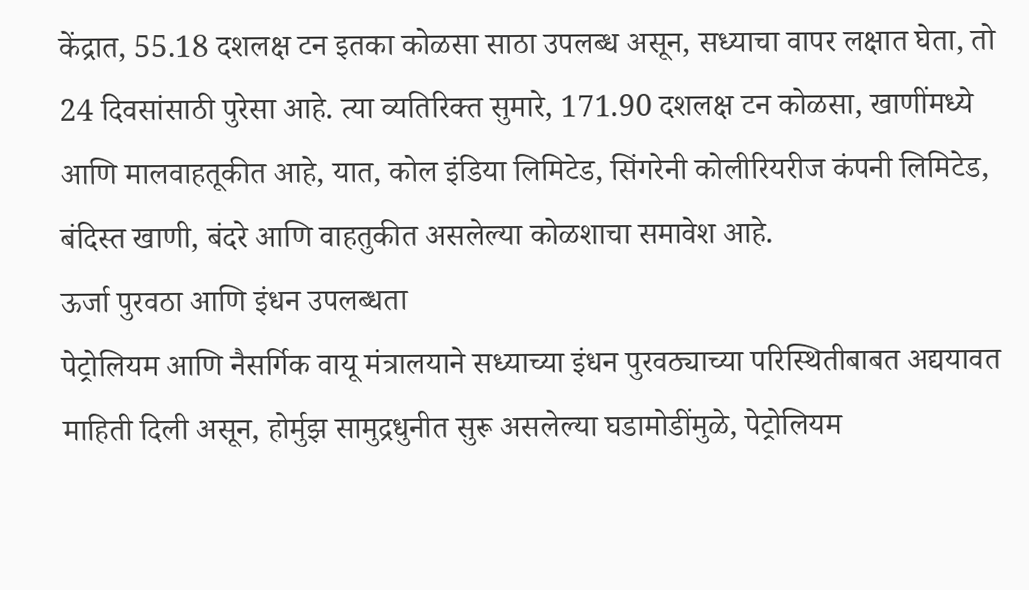केंद्रात, 55.18 दशलक्ष टन इतका कोळसा साठा उपलब्ध असून, सध्याचा वापर लक्षात घेता, तो 24 दिवसांसाठी पुरेसा आहे. त्या व्यतिरिक्त सुमारे, 171.90 दशलक्ष टन कोळसा, खाणींमध्ये आणि मालवाहतूकीत आहे, यात, कोल इंडिया लिमिटेड, सिंगरेनी कोलीरियरीज कंपनी लिमिटेड, बंदिस्त खाणी, बंदरे आणि वाहतुकीत असलेल्या कोळशाचा समावेश आहे.
ऊर्जा पुरवठा आणि इंधन उपलब्धता
पेट्रोलियम आणि नैसर्गिक वायू मंत्रालयाने सध्याच्या इंधन पुरवठ्याच्या परिस्थितीबाबत अद्ययावत माहिती दिली असून, होर्मुझ सामुद्रधुनीत सुरू असलेल्या घडामोडींमुळे, पेट्रोलियम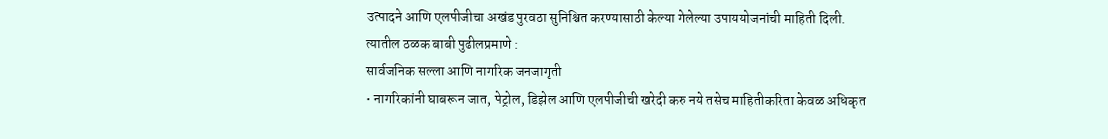उत्पादने आणि एलपीजीचा अखंड पुरवठा सुनिश्चित करण्यासाठी केल्या गेलेल्या उपाययोजनांची माहिती दिली. त्यातील ठळक बाबी पुढीलप्रमाणे :
सार्वजनिक सल्ला आणि नागरिक जनजागृती
• नागरिकांनी घाबरून जात, पेट्रोल, डिझेल आणि एलपीजीची खरेदी करु नये तसेच माहितीकरिता केवळ अधिकृत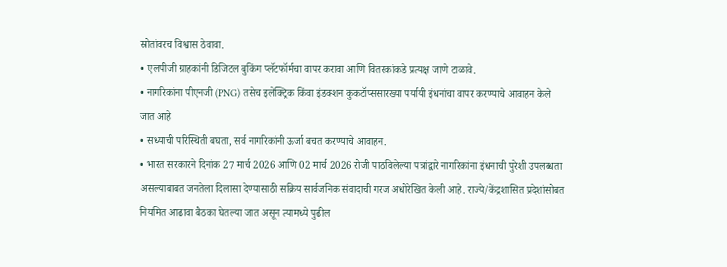स्रोतांवरच विश्वास ठेवावा.
• एलपीजी ग्राहकांनी डिजिटल बुकिंग प्लॅटफॉर्मचा वापर करावा आणि वितरकांकडे प्रत्यक्ष जाणे टाळावे.
• नागरिकांना पीएनजी (PNG) तसेच इलेक्ट्रिक किंवा इंडक्शन कुकटॉप्ससारख्या पर्यायी इंधनांचा वापर करण्याचे आवाहन केले जात आहे
• सध्याची परिस्थिती बघता, सर्व नागरिकांनी ऊर्जा बचत करण्याचे आवाहन.
• भारत सरकारने दिनांक 27 मार्च 2026 आणि 02 मार्च 2026 रोजी पाठविलेल्या पत्रांद्वारे नागरिकांना इंधनाची पुरेशी उपलब्धता असल्याबाबत जनतेला दिलासा देण्यासाठी सक्रिय सार्वजनिक संवादाची गरज अधोरेखित केली आहे. राज्ये/केंद्रशासित प्रदेशांसोबत नियमित आढावा बैठका घेतल्या जात असून त्यामध्ये पुढील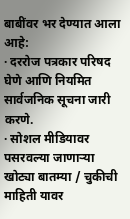बाबींवर भर देण्यात आला आहे:
· दररोज पत्रकार परिषद घेणे आणि नियमित सार्वजनिक सूचना जारी करणे.
· सोशल मीडियावर पसरवल्या जाणाऱ्या खोट्या बातम्या / चुकीची माहिती यावर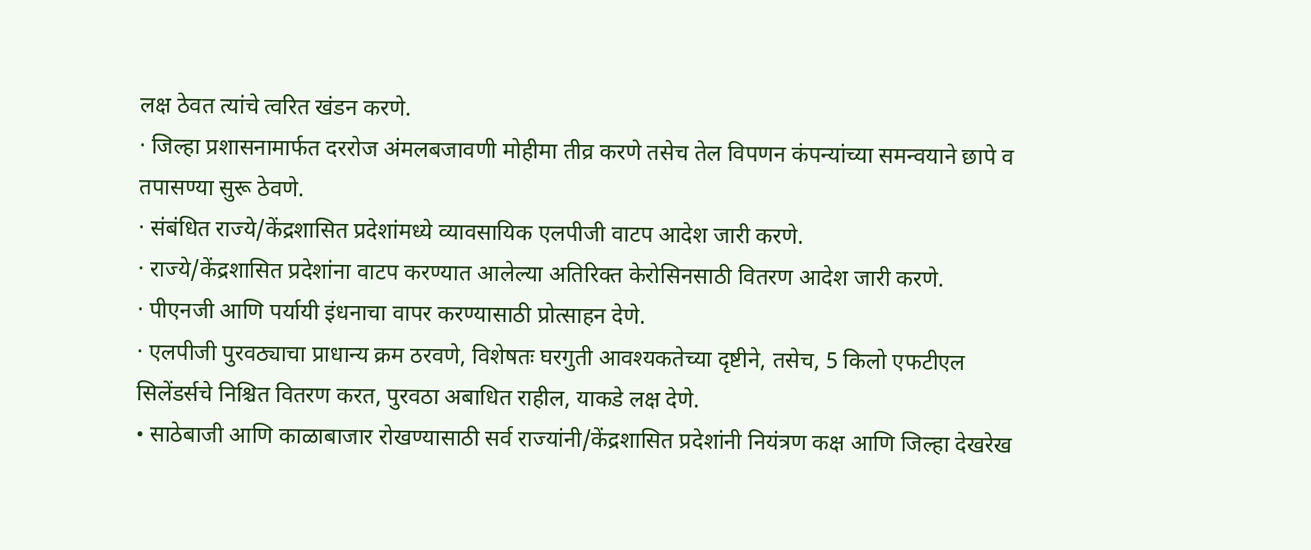लक्ष ठेवत त्यांचे त्वरित खंडन करणे.
· जिल्हा प्रशासनामार्फत दररोज अंमलबजावणी मोहीमा तीव्र करणे तसेच तेल विपणन कंपन्यांच्या समन्वयाने छापे व तपासण्या सुरू ठेवणे.
· संबंधित राज्ये/केंद्रशासित प्रदेशांमध्ये व्यावसायिक एलपीजी वाटप आदेश जारी करणे.
· राज्ये/केंद्रशासित प्रदेशांना वाटप करण्यात आलेल्या अतिरिक्त केरोसिनसाठी वितरण आदेश जारी करणे.
· पीएनजी आणि पर्यायी इंधनाचा वापर करण्यासाठी प्रोत्साहन देणे.
· एलपीजी पुरवठ्याचा प्राधान्य क्रम ठरवणे, विशेषतः घरगुती आवश्यकतेच्या दृष्टीने, तसेच, 5 किलो एफटीएल सिलेंडर्सचे निश्चित वितरण करत, पुरवठा अबाधित राहील, याकडे लक्ष देणे.
• साठेबाजी आणि काळाबाजार रोखण्यासाठी सर्व राज्यांनी/केंद्रशासित प्रदेशांनी नियंत्रण कक्ष आणि जिल्हा देखरेख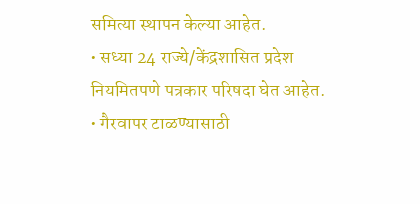समित्या स्थापन केल्या आहेत.
• सध्या 24 राज्ये/केंद्रशासित प्रदेश नियमितपणे पत्रकार परिषदा घेत आहेत.
• गैरवापर टाळण्यासाठी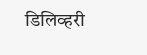डिलिव्हरी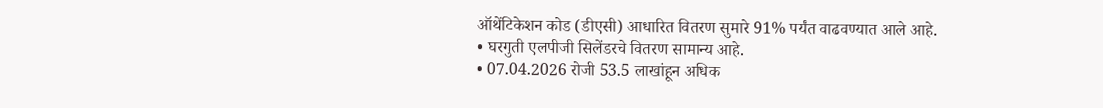ऑथेंटिकेशन कोड (डीएसी) आधारित वितरण सुमारे 91% पर्यंत वाढवण्यात आले आहे.
• घरगुती एलपीजी सिलेंडरचे वितरण सामान्य आहे.
• 07.04.2026 रोजी 53.5 लाखांहून अधिक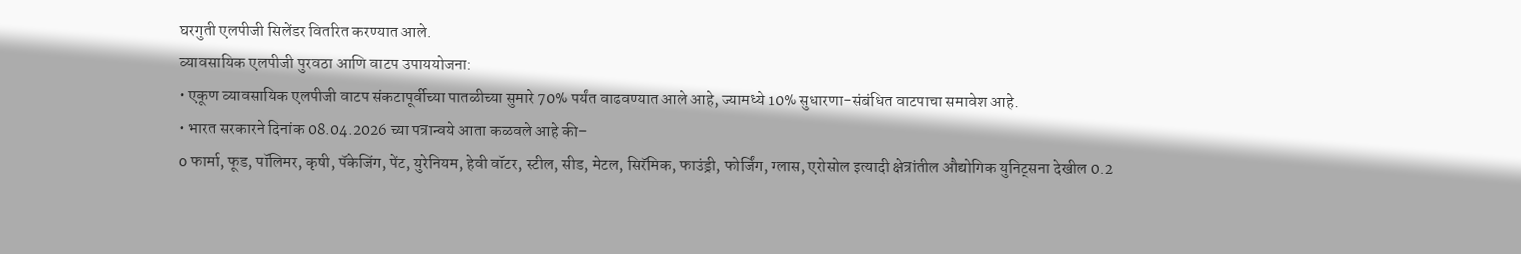घरगुती एलपीजी सिलेंडर वितरित करण्यात आले.
व्यावसायिक एलपीजी पुरवठा आणि वाटप उपाययोजना:
• एकूण व्यावसायिक एलपीजी वाटप संकटापूर्वीच्या पातळीच्या सुमारे 70% पर्यंत वाढवण्यात आले आहे, ज्यामध्ये 10% सुधारणा-संबंधित वाटपाचा समावेश आहे.
• भारत सरकारने दिनांक 08.04.2026 च्या पत्रान्वये आता कळवले आहे की–
o फार्मा, फूड, पॉलिमर, कृषी, पॅकेजिंग, पेंट, युरेनियम, हेवी वॉटर, स्टील, सीड, मेटल, सिरॅमिक, फाउंड्री, फोर्जिंग, ग्लास, एरोसोल इत्यादी क्षेत्रांतील औद्योगिक युनिट्सना देखील 0.2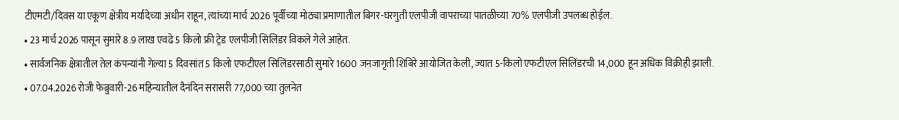टीएमटी/दिवस या एकूण क्षेत्रीय मर्यादेच्या अधीन राहून, त्यांच्या मार्च 2026 पूर्वीच्या मोठ्या प्रमाणातील बिगर-घरगुती एलपीजी वापराच्या पातळीच्या 70% एलपीजी उपलब्ध होईल.
• 23 मार्च 2026 पासून सुमारे 8.9 लाख एवढे 5 किलो फ्री ट्रेड एलपीजी सिलिंडर विकले गेले आहेत.
• सार्वजनिक क्षेत्रातील तेल कंपन्यांनी गेल्या 5 दिवसांत 5 किलो एफटीएल सिलिंडरसाठी सुमारे 1600 जनजागृती शिबिरे आयोजित केली, ज्यात 5-किलो एफटीएल सिलिंडरची 14,000 हून अधिक विक्रीही झाली.
• 07.04.2026 रोजी फेब्रुवारी-26 महिन्यातील दैनंदिन सरासरी 77,000 च्या तुलनेत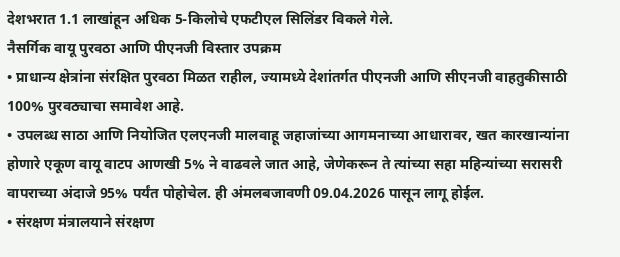देशभरात 1.1 लाखांहून अधिक 5-किलोचे एफटीएल सिलिंडर विकले गेले.
नैसर्गिक वायू पुरवठा आणि पीएनजी विस्तार उपक्रम
• प्राधान्य क्षेत्रांना संरक्षित पुरवठा मिळत राहील, ज्यामध्ये देशांतर्गत पीएनजी आणि सीएनजी वाहतुकीसाठी 100% पुरवठ्याचा समावेश आहे.
• उपलब्ध साठा आणि नियोजित एलएनजी मालवाहू जहाजांच्या आगमनाच्या आधारावर, खत कारखान्यांना होणारे एकूण वायू वाटप आणखी 5% ने वाढवले जात आहे, जेणेकरून ते त्यांच्या सहा महिन्यांच्या सरासरी वापराच्या अंदाजे 95% पर्यंत पोहोचेल. ही अंमलबजावणी 09.04.2026 पासून लागू होईल.
• संरक्षण मंत्रालयाने संरक्षण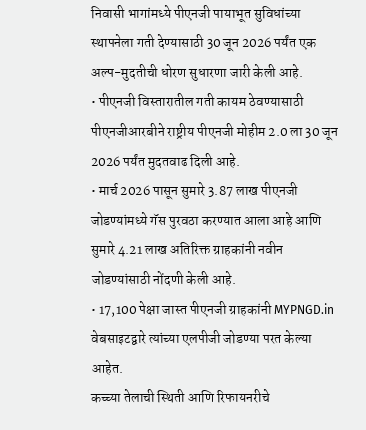निवासी भागांमध्ये पीएनजी पायाभूत सुविधांच्या स्थापनेला गती देण्यासाठी 30 जून 2026 पर्यंत एक अल्प-मुदतीची धोरण सुधारणा जारी केली आहे.
• पीएनजी विस्तारातील गती कायम ठेवण्यासाठी पीएनजीआरबीने राष्ट्रीय पीएनजी मोहीम 2.0 ला 30 जून 2026 पर्यंत मुदतवाढ दिली आहे.
• मार्च 2026 पासून सुमारे 3.87 लाख पीएनजी जोडण्यांमध्ये गॅस पुरवठा करण्यात आला आहे आणि सुमारे 4.21 लाख अतिरिक्त ग्राहकांनी नवीन जोडण्यांसाठी नोंदणी केली आहे.
• 17,100 पेक्षा जास्त पीएनजी ग्राहकांनी MYPNGD.in वेबसाइटद्वारे त्यांच्या एलपीजी जोडण्या परत केल्या आहेत.
कच्च्या तेलाची स्थिती आणि रिफायनरीचे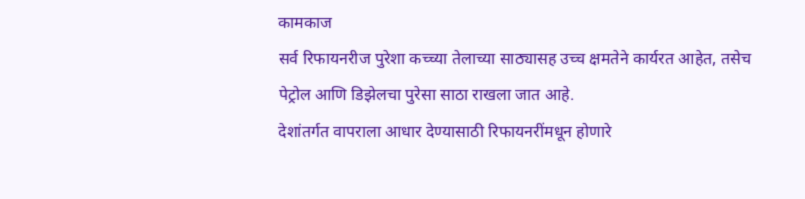कामकाज
सर्व रिफायनरीज पुरेशा कच्च्या तेलाच्या साठ्यासह उच्च क्षमतेने कार्यरत आहेत, तसेच पेट्रोल आणि डिझेलचा पुरेसा साठा राखला जात आहे.
देशांतर्गत वापराला आधार देण्यासाठी रिफायनरींमधून होणारे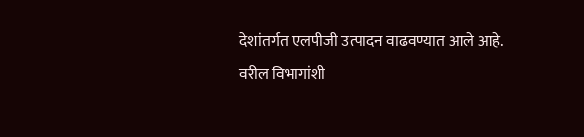देशांतर्गत एलपीजी उत्पादन वाढवण्यात आले आहे.
वरील विभागांशी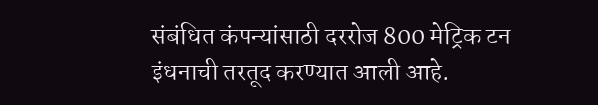संबंधित कंपन्यांसाठी दररोज 800 मेट्रिक टन इंधनाची तरतूद करण्यात आली आहे.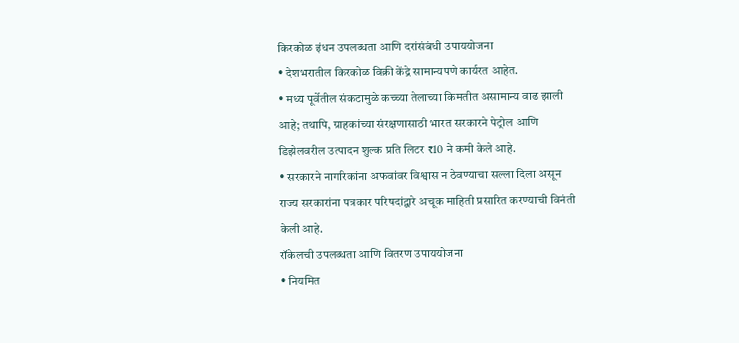किरकोळ इंधन उपलब्धता आणि दरांसंबंधी उपाययोजना
• देशभरातील किरकोळ विक्री केंद्रे सामान्यपणे कार्यरत आहेत.
• मध्य पूर्वेतील संकटामुळे कच्च्या तेलाच्या किमतीत असामान्य वाढ झाली आहे; तथापि, ग्राहकांच्या संरक्षणासाठी भारत सरकारने पेट्रोल आणि डिझेलवरील उत्पादन शुल्क प्रति लिटर ₹10 ने कमी केले आहे.
• सरकारने नागरिकांना अफवांवर विश्वास न ठेवण्याचा सल्ला दिला असून राज्य सरकारांना पत्रकार परिषदांद्वारे अचूक माहिती प्रसारित करण्याची विनंती केली आहे.
रॉकेलची उपलब्धता आणि वितरण उपाययोजना
• नियमित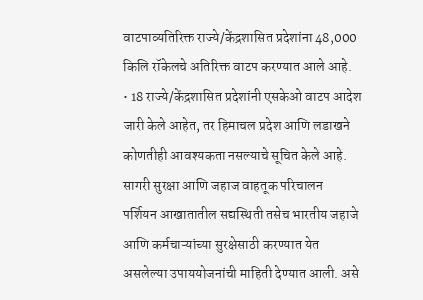वाटपाव्यतिरिक्त राज्ये/केंद्रशासित प्रदेशांना 48,000 किलि रॉकेलचे अतिरिक्त वाटप करण्यात आले आहे.
• 18 राज्ये/केंद्रशासित प्रदेशांनी एसकेओ वाटप आदेश जारी केले आहेत, तर हिमाचल प्रदेश आणि लडाखने कोणतीही आवश्यकता नसल्याचे सूचित केले आहे.
सागरी सुरक्षा आणि जहाज वाहतूक परिचालन
पर्शियन आखातातील सद्यस्थिती तसेच भारतीय जहाजे आणि कर्मचाऱ्यांच्या सुरक्षेसाठी करण्यात येत असलेल्या उपाययोजनांची माहिती देण्यात आली. असे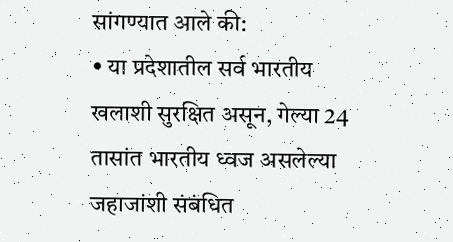सांगण्यात आले की:
• या प्रदेशातील सर्व भारतीय खलाशी सुरक्षित असून, गेल्या 24 तासांत भारतीय ध्वज असलेल्या जहाजांशी संबंधित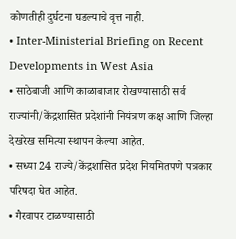कोणतीही दुर्घटना घडल्याचे वृत्त नाही.
• Inter-Ministerial Briefing on Recent Developments in West Asia
• साठेबाजी आणि काळाबाजार रोखण्यासाठी सर्व राज्यांनी/केंद्रशासित प्रदेशांनी नियंत्रण कक्ष आणि जिल्हा देखरेख समित्या स्थापन केल्या आहेत.
• सध्या 24 राज्ये/केंद्रशासित प्रदेश नियमितपणे पत्रकार परिषदा घेत आहेत.
• गैरवापर टाळण्यासाठी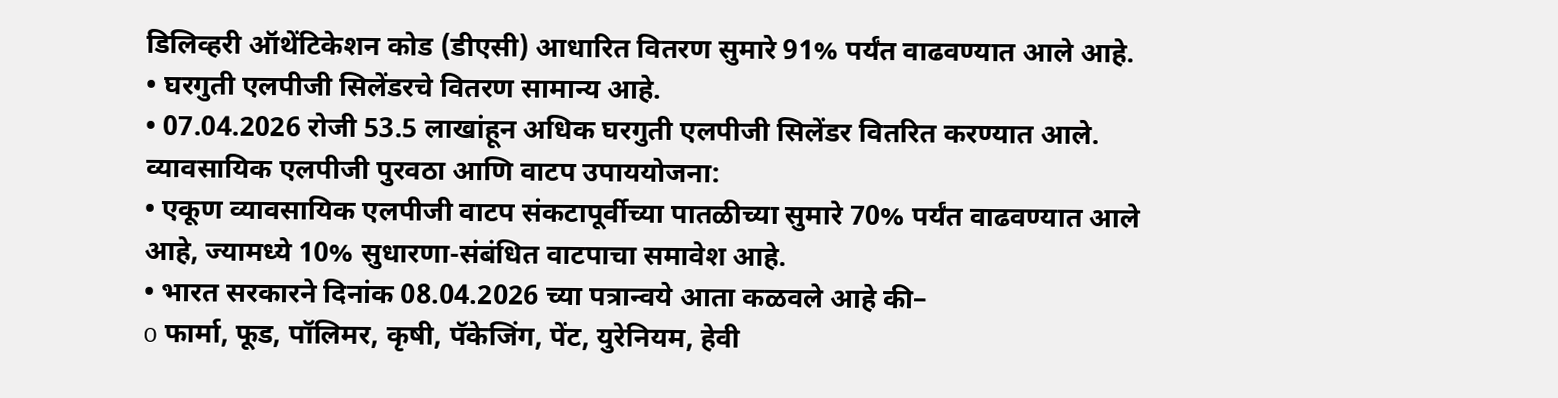डिलिव्हरी ऑथेंटिकेशन कोड (डीएसी) आधारित वितरण सुमारे 91% पर्यंत वाढवण्यात आले आहे.
• घरगुती एलपीजी सिलेंडरचे वितरण सामान्य आहे.
• 07.04.2026 रोजी 53.5 लाखांहून अधिक घरगुती एलपीजी सिलेंडर वितरित करण्यात आले.
व्यावसायिक एलपीजी पुरवठा आणि वाटप उपाययोजना:
• एकूण व्यावसायिक एलपीजी वाटप संकटापूर्वीच्या पातळीच्या सुमारे 70% पर्यंत वाढवण्यात आले आहे, ज्यामध्ये 10% सुधारणा-संबंधित वाटपाचा समावेश आहे.
• भारत सरकारने दिनांक 08.04.2026 च्या पत्रान्वये आता कळवले आहे की–
o फार्मा, फूड, पॉलिमर, कृषी, पॅकेजिंग, पेंट, युरेनियम, हेवी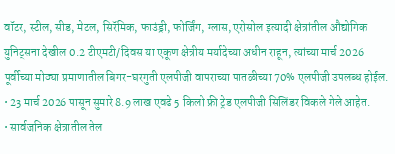वॉटर, स्टील, सीड, मेटल, सिरॅमिक, फाउंड्री, फोर्जिंग, ग्लास, एरोसोल इत्यादी क्षेत्रांतील औद्योगिक युनिट्सना देखील 0.2 टीएमटी/दिवस या एकूण क्षेत्रीय मर्यादेच्या अधीन राहून, त्यांच्या मार्च 2026 पूर्वीच्या मोठ्या प्रमाणातील बिगर-घरगुती एलपीजी वापराच्या पातळीच्या 70% एलपीजी उपलब्ध होईल.
• 23 मार्च 2026 पासून सुमारे 8.9 लाख एवढे 5 किलो फ्री ट्रेड एलपीजी सिलिंडर विकले गेले आहेत.
• सार्वजनिक क्षेत्रातील तेल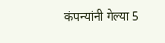कंपन्यांनी गेल्या 5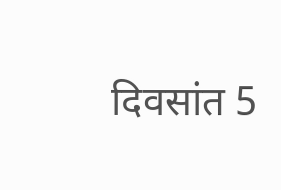दिवसांत 5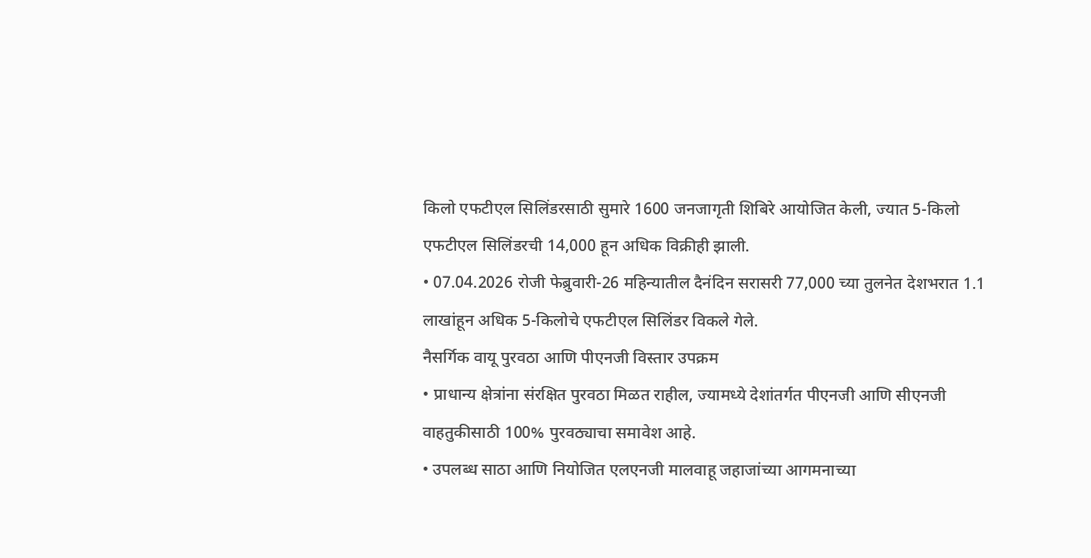किलो एफटीएल सिलिंडरसाठी सुमारे 1600 जनजागृती शिबिरे आयोजित केली, ज्यात 5-किलो एफटीएल सिलिंडरची 14,000 हून अधिक विक्रीही झाली.
• 07.04.2026 रोजी फेब्रुवारी-26 महिन्यातील दैनंदिन सरासरी 77,000 च्या तुलनेत देशभरात 1.1 लाखांहून अधिक 5-किलोचे एफटीएल सिलिंडर विकले गेले.
नैसर्गिक वायू पुरवठा आणि पीएनजी विस्तार उपक्रम
• प्राधान्य क्षेत्रांना संरक्षित पुरवठा मिळत राहील, ज्यामध्ये देशांतर्गत पीएनजी आणि सीएनजी वाहतुकीसाठी 100% पुरवठ्याचा समावेश आहे.
• उपलब्ध साठा आणि नियोजित एलएनजी मालवाहू जहाजांच्या आगमनाच्या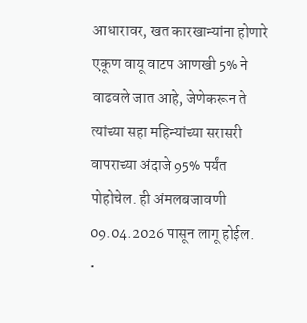आधारावर, खत कारखान्यांना होणारे एकूण वायू वाटप आणखी 5% ने वाढवले जात आहे, जेणेकरून ते त्यांच्या सहा महिन्यांच्या सरासरी वापराच्या अंदाजे 95% पर्यंत पोहोचेल. ही अंमलबजावणी 09.04.2026 पासून लागू होईल.
•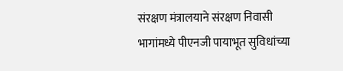संरक्षण मंत्रालयाने संरक्षण निवासी भागांमध्ये पीएनजी पायाभूत सुविधांच्या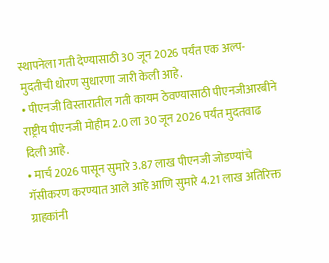स्थापनेला गती देण्यासाठी 30 जून 2026 पर्यंत एक अल्प-मुदतीची धोरण सुधारणा जारी केली आहे.
• पीएनजी विस्तारातील गती कायम ठेवण्यासाठी पीएनजीआरबीने राष्ट्रीय पीएनजी मोहीम 2.0 ला 30 जून 2026 पर्यंत मुदतवाढ दिली आहे.
• मार्च 2026 पासून सुमारे 3.87 लाख पीएनजी जोडण्यांचे गॅसीकरण करण्यात आले आहे आणि सुमारे 4.21 लाख अतिरिक्त ग्राहकांनी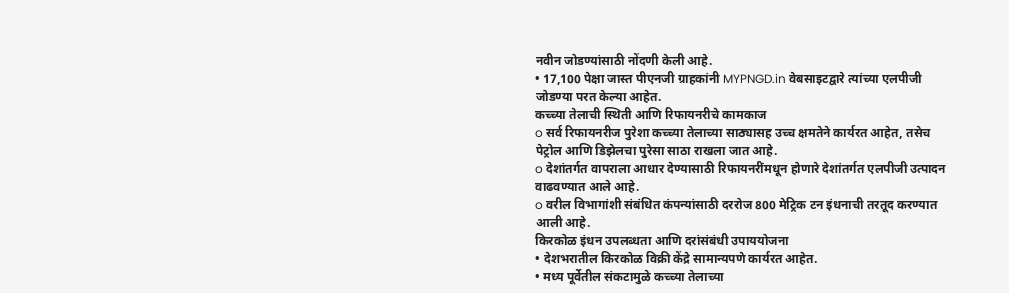नवीन जोडण्यांसाठी नोंदणी केली आहे.
• 17,100 पेक्षा जास्त पीएनजी ग्राहकांनी MYPNGD.in वेबसाइटद्वारे त्यांच्या एलपीजी जोडण्या परत केल्या आहेत.
कच्च्या तेलाची स्थिती आणि रिफायनरीचे कामकाज
o सर्व रिफायनरीज पुरेशा कच्च्या तेलाच्या साठ्यासह उच्च क्षमतेने कार्यरत आहेत, तसेच पेट्रोल आणि डिझेलचा पुरेसा साठा राखला जात आहे.
o देशांतर्गत वापराला आधार देण्यासाठी रिफायनरींमधून होणारे देशांतर्गत एलपीजी उत्पादन वाढवण्यात आले आहे.
o वरील विभागांशी संबंधित कंपन्यांसाठी दररोज 800 मेट्रिक टन इंधनाची तरतूद करण्यात आली आहे.
किरकोळ इंधन उपलब्धता आणि दरांसंबंधी उपाययोजना
• देशभरातील किरकोळ विक्री केंद्रे सामान्यपणे कार्यरत आहेत.
• मध्य पूर्वेतील संकटामुळे कच्च्या तेलाच्या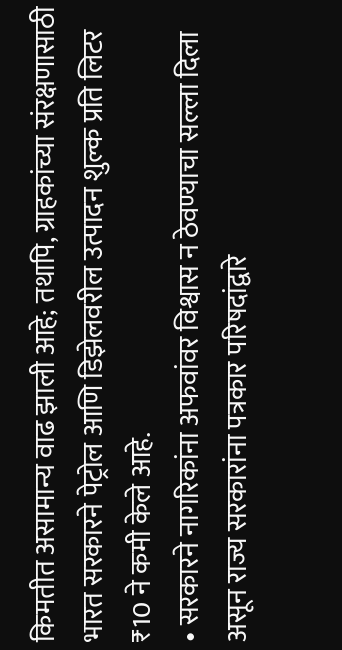किमतीत असामान्य वाढ झाली आहे; तथापि, ग्राहकांच्या संरक्षणासाठी भारत सरकारने पेट्रोल आणि डिझेलवरील उत्पादन शुल्क प्रति लिटर ₹10 ने कमी केले आहे.
• सरकारने नागरिकांना अफवांवर विश्वास न ठेवण्याचा सल्ला दिला असून राज्य सरकारांना पत्रकार परिषदांद्वारे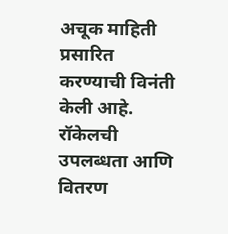अचूक माहिती प्रसारित करण्याची विनंती केली आहे.
रॉकेलची उपलब्धता आणि वितरण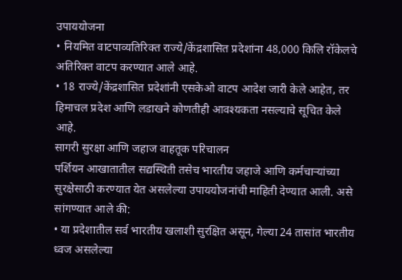उपाययोजना
• नियमित वाटपाव्यतिरिक्त राज्ये/केंद्रशासित प्रदेशांना 48,000 किलि रॉकेलचे अतिरिक्त वाटप करण्यात आले आहे.
• 18 राज्ये/केंद्रशासित प्रदेशांनी एसकेओ वाटप आदेश जारी केले आहेत, तर हिमाचल प्रदेश आणि लडाखने कोणतीही आवश्यकता नसल्याचे सूचित केले आहे.
सागरी सुरक्षा आणि जहाज वाहतूक परिचालन
पर्शियन आखातातील सद्यस्थिती तसेच भारतीय जहाजे आणि कर्मचाऱ्यांच्या सुरक्षेसाठी करण्यात येत असलेल्या उपाययोजनांची माहिती देण्यात आली. असे सांगण्यात आले की:
• या प्रदेशातील सर्व भारतीय खलाशी सुरक्षित असून, गेल्या 24 तासांत भारतीय ध्वज असलेल्या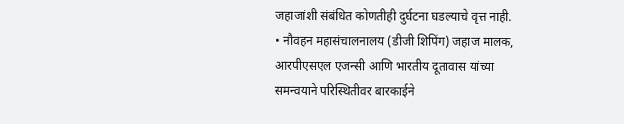जहाजांशी संबंधित कोणतीही दुर्घटना घडल्याचे वृत्त नाही.
• नौवहन महासंचालनालय (डीजी शिपिंग) जहाज मालक, आरपीएसएल एजन्सी आणि भारतीय दूतावास यांच्या समन्वयाने परिस्थितीवर बारकाईने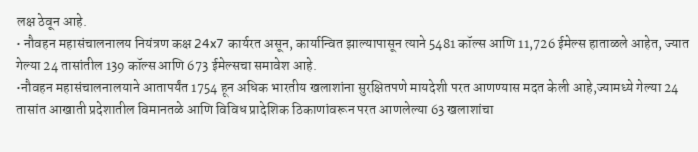लक्ष ठेवून आहे.
• नौवहन महासंचालनालय नियंत्रण कक्ष 24x7 कार्यरत असून, कार्यान्वित झाल्यापासून त्याने 5481 कॉल्स आणि 11,726 ईमेल्स हाताळले आहेत, ज्यात गेल्या 24 तासांतील 139 कॉल्स आणि 673 ईमेल्सचा समावेश आहे.
•नौवहन महासंचालनालयाने आतापर्यंत 1754 हून अधिक भारतीय खलाशांना सुरक्षितपणे मायदेशी परत आणण्यास मदत केली आहे,ज्यामध्ये गेल्या 24 तासांत आखाती प्रदेशातील विमानतळे आणि विविध प्रादेशिक ठिकाणांवरून परत आणलेल्या 63 खलाशांचा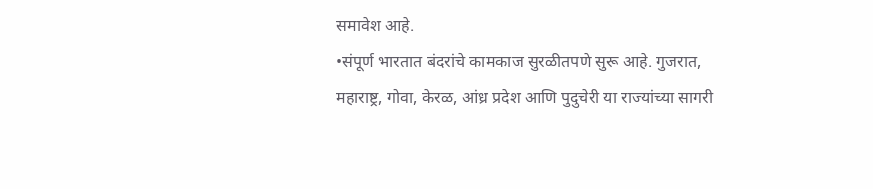समावेश आहे.
•संपूर्ण भारतात बंदरांचे कामकाज सुरळीतपणे सुरू आहे. गुजरात, महाराष्ट्र, गोवा, केरळ, आंध्र प्रदेश आणि पुदुचेरी या राज्यांच्या सागरी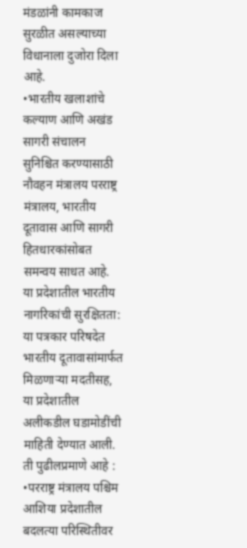मंडळांनी कामकाज सुरळीत असल्याच्या विधानाला दुजोरा दिला आहे.
•भारतीय खलाशांचे कल्याण आणि अखंड सागरी संचालन सुनिश्चित करण्यासाठी नौवहन मंत्रालय परराष्ट्र मंत्रालय, भारतीय दूतावास आणि सागरी हितधारकांसोबत समन्वय साधत आहे.
या प्रदेशातील भारतीय नागरिकांची सुरक्षितता:
या पत्रकार परिषदेत भारतीय दूतावासांमार्फत मिळणाऱ्या मदतीसह, या प्रदेशातील अलीकडील घडामोडींची माहिती देण्यात आली. ती पुढीलप्रमाणे आहे :
•परराष्ट्र मंत्रालय पश्चिम आशिया प्रदेशातील बदलत्या परिस्थितीवर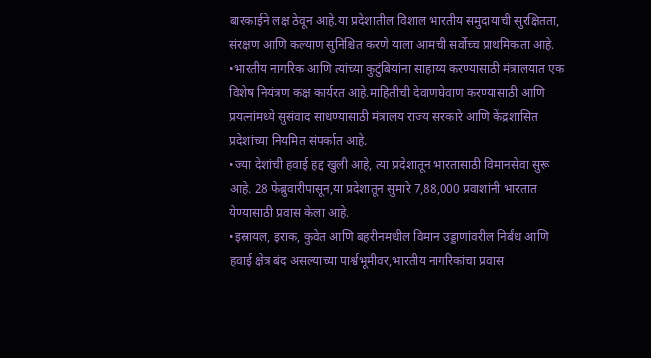बारकाईने लक्ष ठेवून आहे.या प्रदेशातील विशाल भारतीय समुदायाची सुरक्षितता, संरक्षण आणि कल्याण सुनिश्चित करणे याला आमची सर्वोच्च प्राथमिकता आहे.
•भारतीय नागरिक आणि त्यांच्या कुटुंबियांना साहाय्य करण्यासाठी मंत्रालयात एक विशेष नियंत्रण कक्ष कार्यरत आहे.माहितीची देवाणघेवाण करण्यासाठी आणि प्रयत्नांमध्ये सुसंवाद साधण्यासाठी मंत्रालय राज्य सरकारे आणि केंद्रशासित प्रदेशांच्या नियमित संपर्कात आहे.
•ज्या देशांची हवाई हद्द खुली आहे, त्या प्रदेशातून भारतासाठी विमानसेवा सुरू आहे. 28 फेब्रुवारीपासून,या प्रदेशातून सुमारे 7,88,000 प्रवाशांनी भारतात येण्यासाठी प्रवास केला आहे.
•इस्रायल, इराक, कुवेत आणि बहरीनमधील विमान उड्डाणांवरील निर्बंध आणि हवाई क्षेत्र बंद असल्याच्या पार्श्वभूमीवर,भारतीय नागरिकांचा प्रवास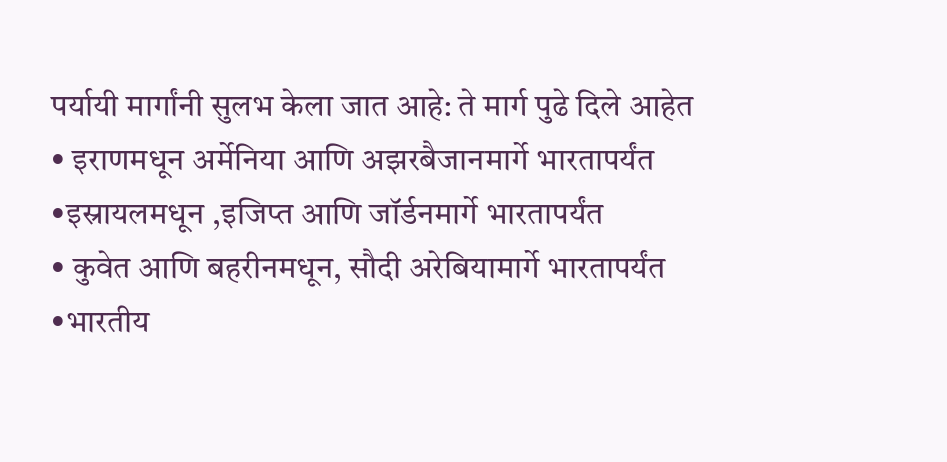पर्यायी मार्गांनी सुलभ केला जात आहे: ते मार्ग पुढे दिले आहेत
• इराणमधून अर्मेनिया आणि अझरबैजानमार्गे भारतापर्यंत
•इस्रायलमधून ,इजिप्त आणि जॉर्डनमार्गे भारतापर्यंत
• कुवेत आणि बहरीनमधून, सौदी अरेबियामार्गे भारतापर्यंत
•भारतीय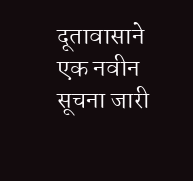दूतावासाने एक नवीन सूचना जारी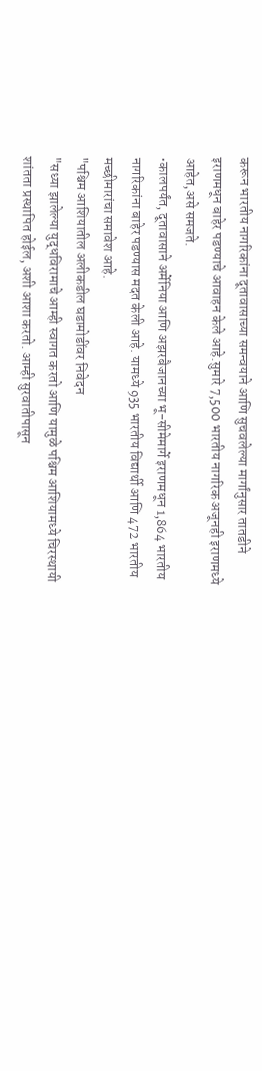करून भारतीय नागरिकांना दूतावासाच्या समन्वयाने आणि सुचवलेल्या मार्गांनुसार तातडीने इराणमधून बाहेर पडण्याचे आवाहन केले आहे.सुमारे 7,500 भारतीय नागरिक अजूनही इराणमध्ये आहेत,असे समजते.
•कालपर्यंत, दूतावासाने अर्मेनिया आणि अझरबैजानच्या भू-सीमेमार्गे इराणमधून 1,864 भारतीय नागरिकांना बाहेर पडण्यास मदत केली आहे. यामध्ये 935 भारतीय विद्यार्थी आणि 472 भारतीय मच्छीमारांचा समावेश आहे.
"पश्चिम आशियातील अलीकडील घडामोडींवर निवेदन
"सध्या झालेल्या युद्धविरामाचे आम्ही स्वागत करतो आणि यामुळे पश्चिम आशियामध्ये चिरस्थायी शांतता प्रस्थापित होईल, अशी आशा करतो. आम्ही सुरवातीपासून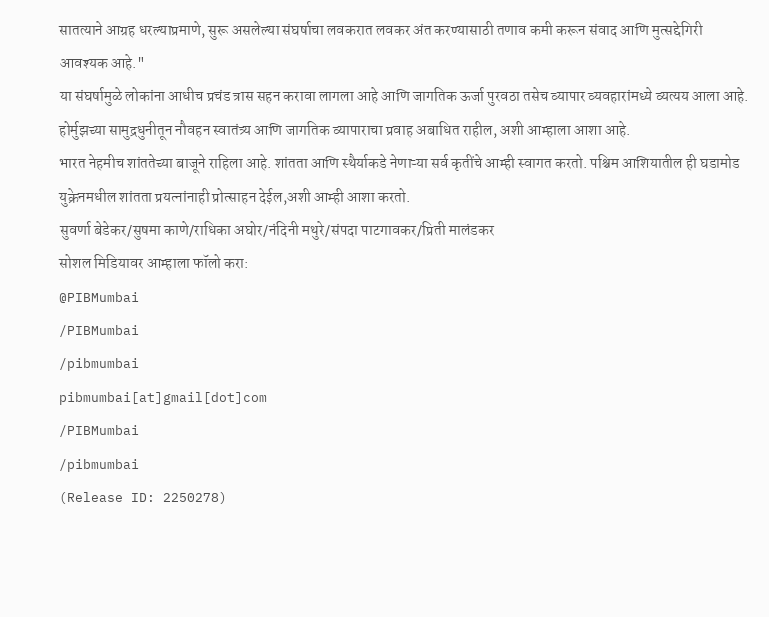सातत्याने आग्रह धरल्याप्रमाणे, सुरू असलेल्या संघर्षाचा लवकरात लवकर अंत करण्यासाठी तणाव कमी करून संवाद आणि मुत्सद्देगिरी आवश्यक आहे."
या संघर्षामुळे लोकांना आधीच प्रचंड त्रास सहन करावा लागला आहे आणि जागतिक ऊर्जा पुरवठा तसेच व्यापार व्यवहारांमध्ये व्यत्यय आला आहे. होर्मुझच्या सामुद्रधुनीतून नौवहन स्वातंत्र्य आणि जागतिक व्यापाराचा प्रवाह अबाधित राहील, अशी आम्हाला आशा आहे.
भारत नेहमीच शांततेच्या बाजूने राहिला आहे. शांतता आणि स्थैर्याकडे नेणाऱ्या सर्व कृतींचे आम्ही स्वागत करतो. पश्चिम आशियातील ही घडामोड युक्रेनमधील शांतता प्रयत्नांनाही प्रोत्साहन देईल,अशी आम्ही आशा करतो.
सुवर्णा बेडेकर/सुषमा काणे/राधिका अघोर/नंदिनी मथुरे/संपदा पाटगावकर/प्रिती मालंडकर
सोशल मिडियावर आम्हाला फॉलो करा:
@PIBMumbai
/PIBMumbai
/pibmumbai
pibmumbai[at]gmail[dot]com
/PIBMumbai
/pibmumbai
(Release ID: 2250278)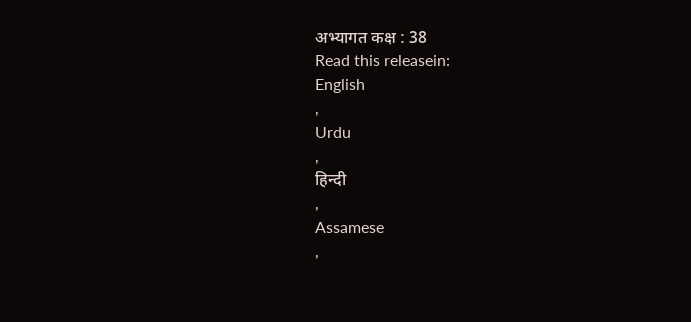अभ्यागत कक्ष : 38
Read this releasein:
English
,
Urdu
,
हिन्दी
,
Assamese
,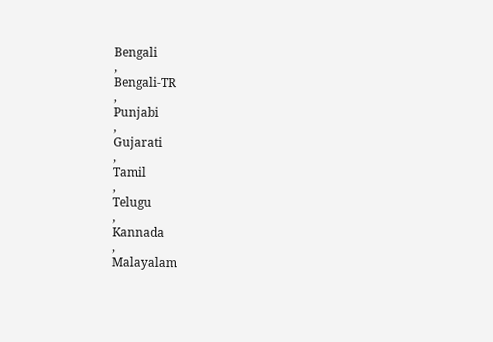Bengali
,
Bengali-TR
,
Punjabi
,
Gujarati
,
Tamil
,
Telugu
,
Kannada
,
Malayalam